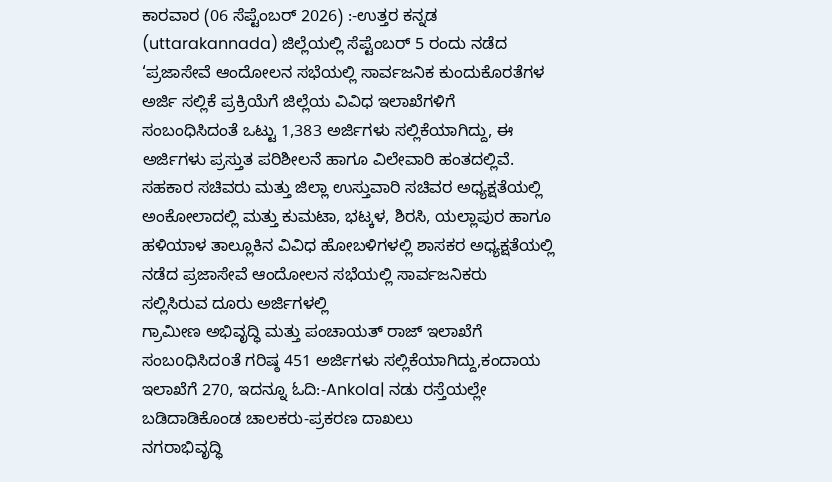ಕಾರವಾರ (06 ಸೆಪ್ಟೆಂಬರ್ 2026) :-ಉತ್ತರ ಕನ್ನಡ (uttarakannada) ಜಿಲ್ಲೆಯಲ್ಲಿ ಸೆಪ್ಟೆಂಬರ್ 5 ರಂದು ನಡೆದ ‘ಪ್ರಜಾಸೇವೆ ಆಂದೋಲನ ಸಭೆಯಲ್ಲಿ ಸಾರ್ವಜನಿಕ ಕುಂದುಕೊರತೆಗಳ ಅರ್ಜಿ ಸಲ್ಲಿಕೆ ಪ್ರಕ್ರಿಯೆಗೆ ಜಿಲ್ಲೆಯ ವಿವಿಧ ಇಲಾಖೆಗಳಿಗೆ ಸಂಬಂಧಿಸಿದಂತೆ ಒಟ್ಟು 1,383 ಅರ್ಜಿಗಳು ಸಲ್ಲಿಕೆಯಾಗಿದ್ದು, ಈ ಅರ್ಜಿಗಳು ಪ್ರಸ್ತುತ ಪರಿಶೀಲನೆ ಹಾಗೂ ವಿಲೇವಾರಿ ಹಂತದಲ್ಲಿವೆ.
ಸಹಕಾರ ಸಚಿವರು ಮತ್ತು ಜಿಲ್ಲಾ ಉಸ್ತುವಾರಿ ಸಚಿವರ ಅಧ್ಯಕ್ಷತೆಯಲ್ಲಿ ಅಂಕೋಲಾದಲ್ಲಿ ಮತ್ತು ಕುಮಟಾ, ಭಟ್ಕಳ, ಶಿರಸಿ, ಯಲ್ಲಾಪುರ ಹಾಗೂ ಹಳಿಯಾಳ ತಾಲ್ಲೂಕಿನ ವಿವಿಧ ಹೋಬಳಿಗಳಲ್ಲಿ ಶಾಸಕರ ಅಧ್ಯಕ್ಷತೆಯಲ್ಲಿ ನಡೆದ ಪ್ರಜಾಸೇವೆ ಆಂದೋಲನ ಸಭೆಯಲ್ಲಿ ಸಾರ್ವಜನಿಕರು ಸಲ್ಲಿಸಿರುವ ದೂರು ಅರ್ಜಿಗಳಲ್ಲಿ
ಗ್ರಾಮೀಣ ಅಭಿವೃದ್ಧಿ ಮತ್ತು ಪಂಚಾಯತ್ ರಾಜ್ ಇಲಾಖೆಗೆ ಸಂಬoಧಿಸಿದoತೆ ಗರಿಷ್ಠ 451 ಅರ್ಜಿಗಳು ಸಲ್ಲಿಕೆಯಾಗಿದ್ದು,ಕಂದಾಯ ಇಲಾಖೆಗೆ 270, ಇದನ್ನೂ ಓದಿ:-Ankola| ನಡು ರಸ್ತೆಯಲ್ಲೇ ಬಡಿದಾಡಿಕೊಂಡ ಚಾಲಕರು-ಪ್ರಕರಣ ದಾಖಲು
ನಗರಾಭಿವೃದ್ಧಿ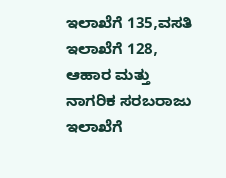ಇಲಾಖೆಗೆ 135,ವಸತಿ ಇಲಾಖೆಗೆ 128, ಆಹಾರ ಮತ್ತು ನಾಗರಿಕ ಸರಬರಾಜು ಇಲಾಖೆಗೆ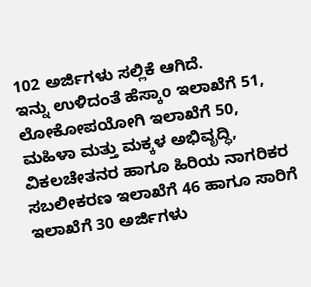102 ಅರ್ಜಿಗಳು ಸಲ್ಲಿಕೆ ಆಗಿದೆ.
ಇನ್ನು ಉಳಿದಂತೆ ಹೆಸ್ಕಾo ಇಲಾಖೆಗೆ 51, ಲೋಕೋಪಯೋಗಿ ಇಲಾಖೆಗೆ 50, ಮಹಿಳಾ ಮತ್ತು ಮಕ್ಕಳ ಅಭಿವೃದ್ಧಿ, ವಿಕಲಚೇತನರ ಹಾಗೂ ಹಿರಿಯ ನಾಗರಿಕರ ಸಬಲೀಕರಣ ಇಲಾಖೆಗೆ 46 ಹಾಗೂ ಸಾರಿಗೆ ಇಲಾಖೆಗೆ 30 ಅರ್ಜಿಗಳು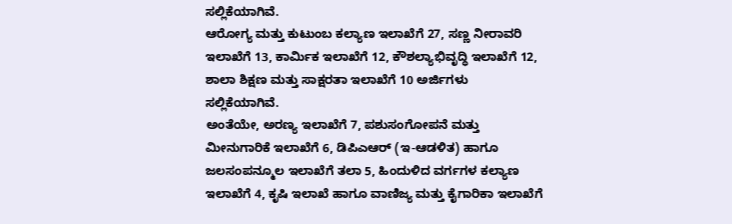ಸಲ್ಲಿಕೆಯಾಗಿವೆ.
ಆರೋಗ್ಯ ಮತ್ತು ಕುಟುಂಬ ಕಲ್ಯಾಣ ಇಲಾಖೆಗೆ 27, ಸಣ್ಣ ನೀರಾವರಿ ಇಲಾಖೆಗೆ 13, ಕಾರ್ಮಿಕ ಇಲಾಖೆಗೆ 12, ಕೌಶಲ್ಯಾಭಿವೃದ್ಧಿ ಇಲಾಖೆಗೆ 12, ಶಾಲಾ ಶಿಕ್ಷಣ ಮತ್ತು ಸಾಕ್ಷರತಾ ಇಲಾಖೆಗೆ 10 ಅರ್ಜಿಗಳು ಸಲ್ಲಿಕೆಯಾಗಿವೆ.
ಅಂತೆಯೇ, ಅರಣ್ಯ ಇಲಾಖೆಗೆ 7, ಪಶುಸಂಗೋಪನೆ ಮತ್ತು ಮೀನುಗಾರಿಕೆ ಇಲಾಖೆಗೆ 6, ಡಿಪಿಎಆರ್ (ಇ-ಆಡಳಿತ) ಹಾಗೂ ಜಲಸಂಪನ್ಮೂಲ ಇಲಾಖೆಗೆ ತಲಾ 5, ಹಿಂದುಳಿದ ವರ್ಗಗಳ ಕಲ್ಯಾಣ ಇಲಾಖೆಗೆ 4, ಕೃಷಿ ಇಲಾಖೆ ಹಾಗೂ ವಾಣಿಜ್ಯ ಮತ್ತು ಕೈಗಾರಿಕಾ ಇಲಾಖೆಗೆ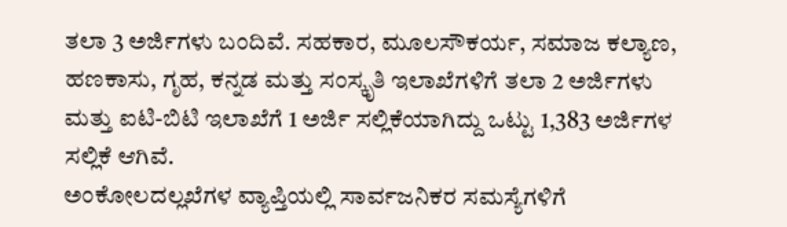ತಲಾ 3 ಅರ್ಜಿಗಳು ಬಂದಿವೆ. ಸಹಕಾರ, ಮೂಲಸೌಕರ್ಯ, ಸಮಾಜ ಕಲ್ಯಾಣ, ಹಣಕಾಸು, ಗೃಹ, ಕನ್ನಡ ಮತ್ತು ಸಂಸ್ಕೃತಿ ಇಲಾಖೆಗಳಿಗೆ ತಲಾ 2 ಅರ್ಜಿಗಳು ಮತ್ತು ಐಟಿ-ಬಿಟಿ ಇಲಾಖೆಗೆ 1 ಅರ್ಜಿ ಸಲ್ಲಿಕೆಯಾಗಿದ್ದು ಒಟ್ಟು 1,383 ಅರ್ಜಿಗಳ ಸಲ್ಲಿಕೆ ಆಗಿವೆ.
ಅಂಕೋಲದಲ್ಲಖೆಗಳ ವ್ಯಾಪ್ತಿಯಲ್ಲಿ ಸಾರ್ವಜನಿಕರ ಸಮಸ್ಯೆಗಳಿಗೆ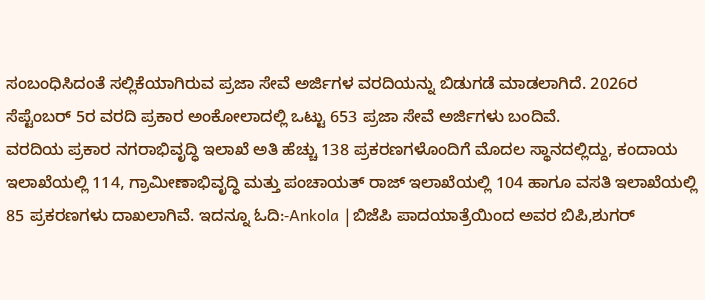ಸಂಬಂಧಿಸಿದಂತೆ ಸಲ್ಲಿಕೆಯಾಗಿರುವ ಪ್ರಜಾ ಸೇವೆ ಅರ್ಜಿಗಳ ವರದಿಯನ್ನು ಬಿಡುಗಡೆ ಮಾಡಲಾಗಿದೆ. 2026ರ ಸೆಪ್ಟೆಂಬರ್ 5ರ ವರದಿ ಪ್ರಕಾರ ಅಂಕೋಲಾದಲ್ಲಿ ಒಟ್ಟು 653 ಪ್ರಜಾ ಸೇವೆ ಅರ್ಜಿಗಳು ಬಂದಿವೆ.
ವರದಿಯ ಪ್ರಕಾರ ನಗರಾಭಿವೃದ್ಧಿ ಇಲಾಖೆ ಅತಿ ಹೆಚ್ಚು 138 ಪ್ರಕರಣಗಳೊಂದಿಗೆ ಮೊದಲ ಸ್ಥಾನದಲ್ಲಿದ್ದು, ಕಂದಾಯ ಇಲಾಖೆಯಲ್ಲಿ 114, ಗ್ರಾಮೀಣಾಭಿವೃದ್ಧಿ ಮತ್ತು ಪಂಚಾಯತ್ ರಾಜ್ ಇಲಾಖೆಯಲ್ಲಿ 104 ಹಾಗೂ ವಸತಿ ಇಲಾಖೆಯಲ್ಲಿ 85 ಪ್ರಕರಣಗಳು ದಾಖಲಾಗಿವೆ. ಇದನ್ನೂ ಓದಿ:-Ankola |ಬಿಜೆಪಿ ಪಾದಯಾತ್ರೆಯಿಂದ ಅವರ ಬಿಪಿ,ಶುಗರ್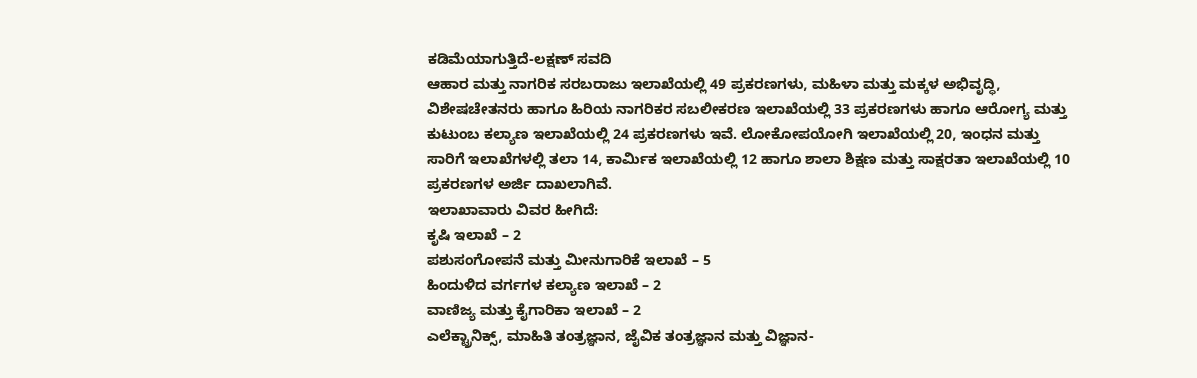ಕಡಿಮೆಯಾಗುತ್ತಿದೆ-ಲಕ್ಷಣ್ ಸವದಿ
ಆಹಾರ ಮತ್ತು ನಾಗರಿಕ ಸರಬರಾಜು ಇಲಾಖೆಯಲ್ಲಿ 49 ಪ್ರಕರಣಗಳು, ಮಹಿಳಾ ಮತ್ತು ಮಕ್ಕಳ ಅಭಿವೃದ್ಧಿ, ವಿಶೇಷಚೇತನರು ಹಾಗೂ ಹಿರಿಯ ನಾಗರಿಕರ ಸಬಲೀಕರಣ ಇಲಾಖೆಯಲ್ಲಿ 33 ಪ್ರಕರಣಗಳು ಹಾಗೂ ಆರೋಗ್ಯ ಮತ್ತು ಕುಟುಂಬ ಕಲ್ಯಾಣ ಇಲಾಖೆಯಲ್ಲಿ 24 ಪ್ರಕರಣಗಳು ಇವೆ. ಲೋಕೋಪಯೋಗಿ ಇಲಾಖೆಯಲ್ಲಿ 20, ಇಂಧನ ಮತ್ತು ಸಾರಿಗೆ ಇಲಾಖೆಗಳಲ್ಲಿ ತಲಾ 14, ಕಾರ್ಮಿಕ ಇಲಾಖೆಯಲ್ಲಿ 12 ಹಾಗೂ ಶಾಲಾ ಶಿಕ್ಷಣ ಮತ್ತು ಸಾಕ್ಷರತಾ ಇಲಾಖೆಯಲ್ಲಿ 10 ಪ್ರಕರಣಗಳ ಅರ್ಜಿ ದಾಖಲಾಗಿವೆ.
ಇಲಾಖಾವಾರು ವಿವರ ಹೀಗಿದೆ:
ಕೃಷಿ ಇಲಾಖೆ – 2
ಪಶುಸಂಗೋಪನೆ ಮತ್ತು ಮೀನುಗಾರಿಕೆ ಇಲಾಖೆ – 5
ಹಿಂದುಳಿದ ವರ್ಗಗಳ ಕಲ್ಯಾಣ ಇಲಾಖೆ – 2
ವಾಣಿಜ್ಯ ಮತ್ತು ಕೈಗಾರಿಕಾ ಇಲಾಖೆ – 2
ಎಲೆಕ್ಟ್ರಾನಿಕ್ಸ್, ಮಾಹಿತಿ ತಂತ್ರಜ್ಞಾನ, ಜೈವಿಕ ತಂತ್ರಜ್ಞಾನ ಮತ್ತು ವಿಜ್ಞಾನ-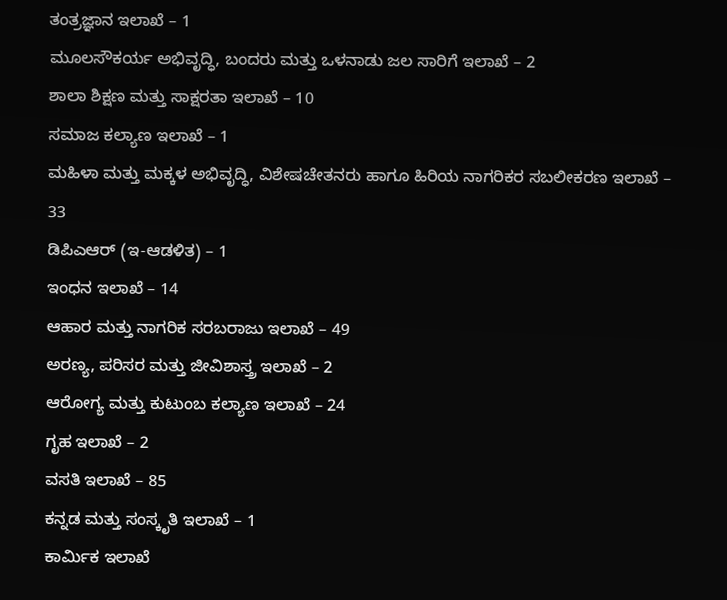ತಂತ್ರಜ್ಞಾನ ಇಲಾಖೆ – 1
ಮೂಲಸೌಕರ್ಯ ಅಭಿವೃದ್ಧಿ, ಬಂದರು ಮತ್ತು ಒಳನಾಡು ಜಲ ಸಾರಿಗೆ ಇಲಾಖೆ – 2
ಶಾಲಾ ಶಿಕ್ಷಣ ಮತ್ತು ಸಾಕ್ಷರತಾ ಇಲಾಖೆ – 10
ಸಮಾಜ ಕಲ್ಯಾಣ ಇಲಾಖೆ – 1
ಮಹಿಳಾ ಮತ್ತು ಮಕ್ಕಳ ಅಭಿವೃದ್ಧಿ, ವಿಶೇಷಚೇತನರು ಹಾಗೂ ಹಿರಿಯ ನಾಗರಿಕರ ಸಬಲೀಕರಣ ಇಲಾಖೆ – 33
ಡಿಪಿಎಆರ್ (ಇ-ಆಡಳಿತ) – 1
ಇಂಧನ ಇಲಾಖೆ – 14
ಆಹಾರ ಮತ್ತು ನಾಗರಿಕ ಸರಬರಾಜು ಇಲಾಖೆ – 49
ಅರಣ್ಯ, ಪರಿಸರ ಮತ್ತು ಜೀವಿಶಾಸ್ತ್ರ ಇಲಾಖೆ – 2
ಆರೋಗ್ಯ ಮತ್ತು ಕುಟುಂಬ ಕಲ್ಯಾಣ ಇಲಾಖೆ – 24
ಗೃಹ ಇಲಾಖೆ – 2
ವಸತಿ ಇಲಾಖೆ – 85
ಕನ್ನಡ ಮತ್ತು ಸಂಸ್ಕೃತಿ ಇಲಾಖೆ – 1
ಕಾರ್ಮಿಕ ಇಲಾಖೆ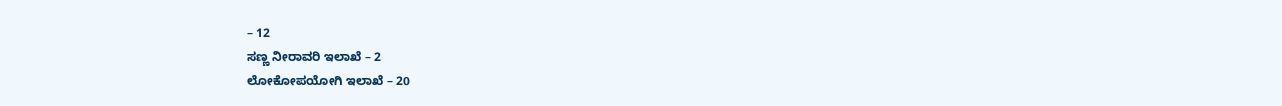– 12
ಸಣ್ಣ ನೀರಾವರಿ ಇಲಾಖೆ – 2
ಲೋಕೋಪಯೋಗಿ ಇಲಾಖೆ – 20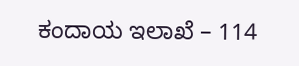ಕಂದಾಯ ಇಲಾಖೆ – 114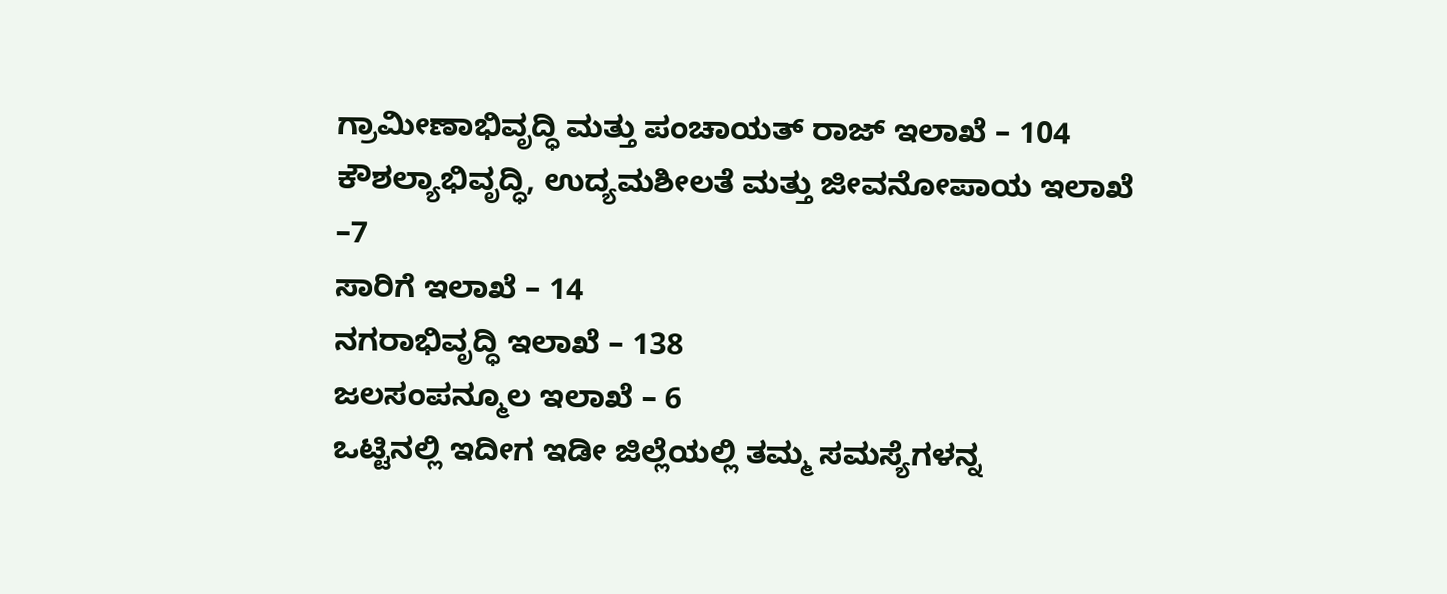ಗ್ರಾಮೀಣಾಭಿವೃದ್ಧಿ ಮತ್ತು ಪಂಚಾಯತ್ ರಾಜ್ ಇಲಾಖೆ – 104
ಕೌಶಲ್ಯಾಭಿವೃದ್ಧಿ, ಉದ್ಯಮಶೀಲತೆ ಮತ್ತು ಜೀವನೋಪಾಯ ಇಲಾಖೆ –7
ಸಾರಿಗೆ ಇಲಾಖೆ – 14
ನಗರಾಭಿವೃದ್ಧಿ ಇಲಾಖೆ – 138
ಜಲಸಂಪನ್ಮೂಲ ಇಲಾಖೆ – 6
ಒಟ್ಟಿನಲ್ಲಿ ಇದೀಗ ಇಡೀ ಜಿಲ್ಲೆಯಲ್ಲಿ ತಮ್ಮ ಸಮಸ್ಯೆಗಳನ್ನ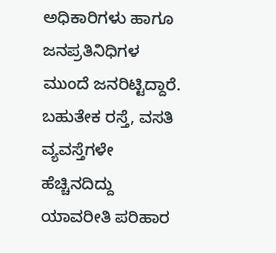ಅಧಿಕಾರಿಗಳು ಹಾಗೂ ಜನಪ್ರತಿನಿಧಿಗಳ ಮುಂದೆ ಜನರಿಟ್ಟಿದ್ದಾರೆ. ಬಹುತೇಕ ರಸ್ತೆ, ವಸತಿ ವ್ಯವಸ್ತೆಗಳೇ ಹೆಚ್ಚಿನದಿದ್ದು ಯಾವರೀತಿ ಪರಿಹಾರ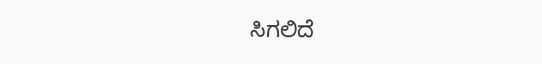ಸಿಗಲಿದೆ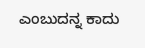ಎಂಬುದನ್ನ ಕಾದು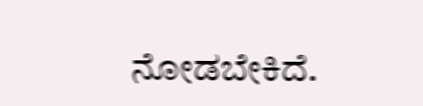ನೋಡಬೇಕಿದೆ.